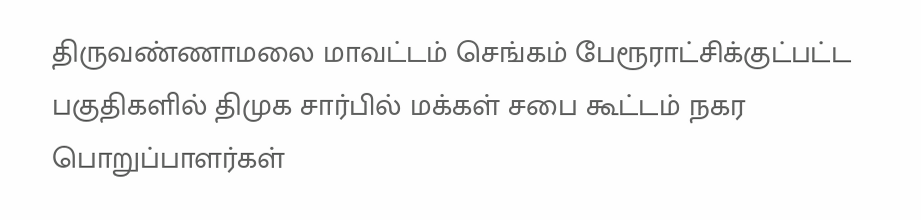திருவண்ணாமலை மாவட்டம் செங்கம் பேரூராட்சிக்குட்பட்ட பகுதிகளில் திமுக சார்பில் மக்கள் சபை கூட்டம் நகர பொறுப்பாளர்கள்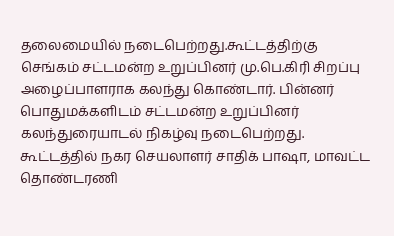தலைமையில் நடைபெற்றது.கூட்டத்திற்கு செங்கம் சட்டமன்ற உறுப்பினர் மு.பெ.கிரி சிறப்பு அழைப்பாளராக கலந்து கொண்டார். பின்னர் பொதுமக்களிடம் சட்டமன்ற உறுப்பினர் கலந்துரையாடல் நிகழ்வு நடைபெற்றது. கூட்டத்தில் நகர செயலாளர் சாதிக் பாஷா, மாவட்ட தொண்டரணி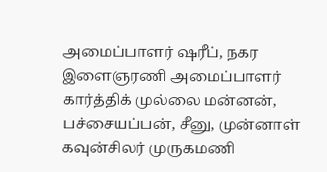அமைப்பாளர் ஷரீப், நகர இளைஞரணி அமைப்பாளர் கார்த்திக் முல்லை மன்னன், பச்சையப்பன், சீனு, முன்னாள் கவுன்சிலர் முருகமணி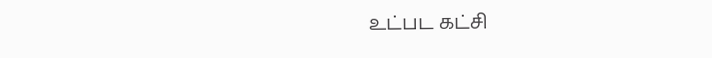உட்பட கட்சி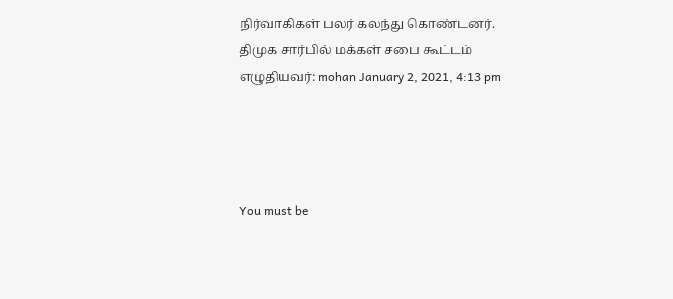நிர்வாகிகள் பலர் கலந்து கொண்டனர்.
திமுக சார்பில் மக்கள் சபை கூட்டம்
எழுதியவர்: mohan January 2, 2021, 4:13 pm




You must be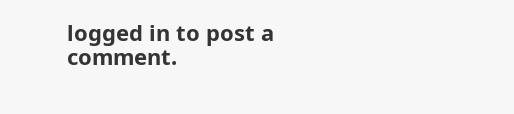logged in to post a comment.